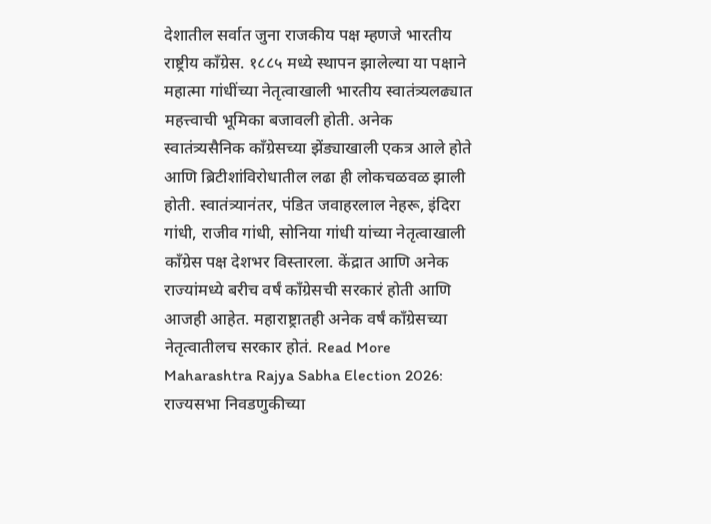देशातील सर्वात जुना राजकीय पक्ष म्हणजे भारतीय राष्ट्रीय काँग्रेस. १८८५ मध्ये स्थापन झालेल्या या पक्षाने महात्मा गांधींच्या नेतृत्वाखाली भारतीय स्वातंत्र्यलढ्यात महत्त्वाची भूमिका बजावली होती. अनेक स्वातंत्र्यसैनिक काँग्रेसच्या झेंड्याखाली एकत्र आले होते आणि ब्रिटीशांविरोधातील लढा ही लोकचळवळ झाली होती. स्वातंत्र्यानंतर, पंडित जवाहरलाल नेहरू, इंदिरा गांधी, राजीव गांधी, सोनिया गांधी यांच्या नेतृत्वाखाली काँग्रेस पक्ष देशभर विस्तारला. केंद्रात आणि अनेक राज्यांमध्ये बरीच वर्षं काँग्रेसची सरकारं होती आणि आजही आहेत. महाराष्ट्रातही अनेक वर्षं काँग्रेसच्या नेतृत्वातीलच सरकार होतं. Read More
Maharashtra Rajya Sabha Election 2026: राज्यसभा निवडणुकीच्या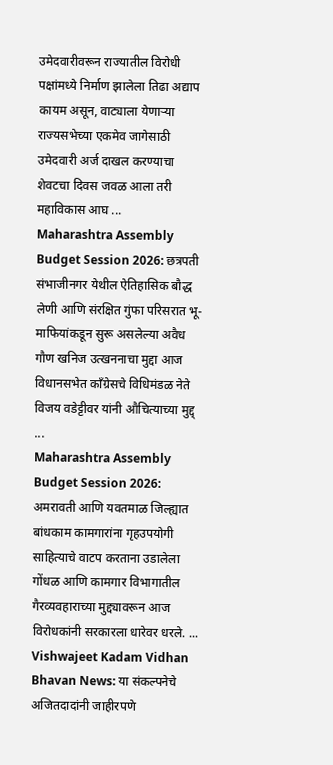उमेदवारीवरून राज्यातील विरोधी पक्षांमध्ये निर्माण झालेला तिढा अद्याप कायम असून, वाट्याला येणाऱ्या राज्यसभेच्या एकमेव जागेसाठी उमेदवारी अर्ज दाखल करण्याचा शेवटचा दिवस जवळ आला तरी महाविकास आघ ...
Maharashtra Assembly Budget Session 2026: छत्रपती संभाजीनगर येथील ऐतिहासिक बौद्ध लेणी आणि संरक्षित गुंफा परिसरात भू-माफियांकडून सुरू असलेल्या अवैध गौण खनिज उत्खननाचा मुद्दा आज विधानसभेत काँग्रेसचे विधिमंडळ नेते विजय वडेट्टीवर यांनी औचित्याच्या मुद्द् ...
Maharashtra Assembly Budget Session 2026: अमरावती आणि यवतमाळ जिल्ह्यात बांधकाम कामगारांना गृहउपयोगी साहित्याचे वाटप करताना उडालेला गोंधळ आणि कामगार विभागातील गैरव्यवहाराच्या मुद्द्यावरून आज विरोधकांनी सरकारला धारेवर धरले. ...
Vishwajeet Kadam Vidhan Bhavan News: या संकल्पनेचे अजितदादांनी जाहीरपणे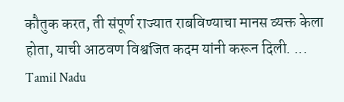कौतुक करत, ती संपूर्ण राज्यात राबविण्याचा मानस व्यक्त केला होता, याची आठवण विश्वजित कदम यांनी करून दिली. ...
Tamil Nadu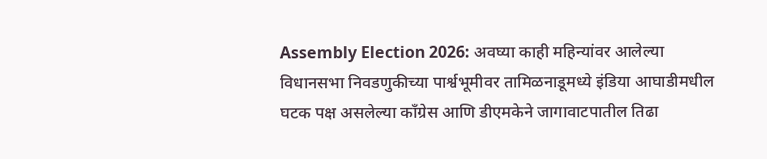Assembly Election 2026: अवघ्या काही महिन्यांवर आलेल्या विधानसभा निवडणुकीच्या पार्श्वभूमीवर तामिळनाडूमध्ये इंडिया आघाडीमधील घटक पक्ष असलेल्या काँग्रेस आणि डीएमकेने जागावाटपातील तिढा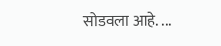सोडवला आहे. ...